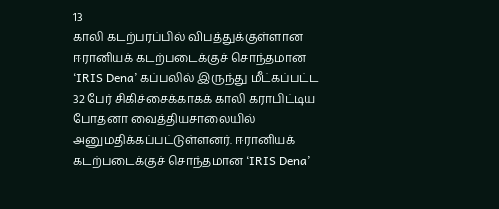13
காலி கடற்பரப்பில் விபத்துக்குள்ளான ஈரானியக் கடற்படைக்குச் சொந்தமான ‘IRIS Dena’ கப்பலில் இருந்து மீட்கப்பட்ட 32 பேர் சிகிச்சைக்காகக் காலி கராபிட்டிய போதனா வைத்தியசாலையில் அனுமதிக்கப்பட்டுள்ளனர். ஈரானியக் கடற்படைக்குச் சொந்தமான ‘IRIS Dena’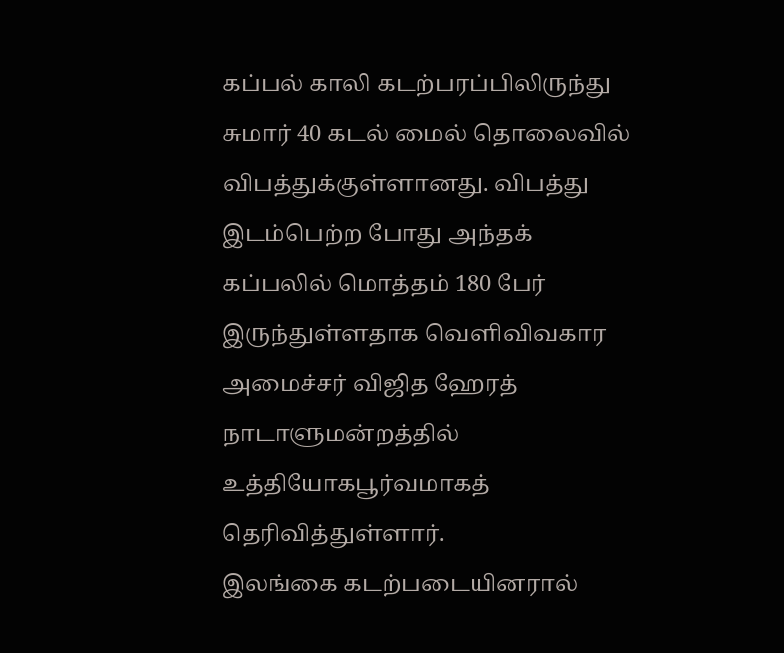கப்பல் காலி கடற்பரப்பிலிருந்து சுமார் 40 கடல் மைல் தொலைவில் விபத்துக்குள்ளானது. விபத்து இடம்பெற்ற போது அந்தக் கப்பலில் மொத்தம் 180 பேர் இருந்துள்ளதாக வெளிவிவகார அமைச்சர் விஜித ஹேரத் நாடாளுமன்றத்தில் உத்தியோகபூர்வமாகத் தெரிவித்துள்ளார்.
இலங்கை கடற்படையினரால்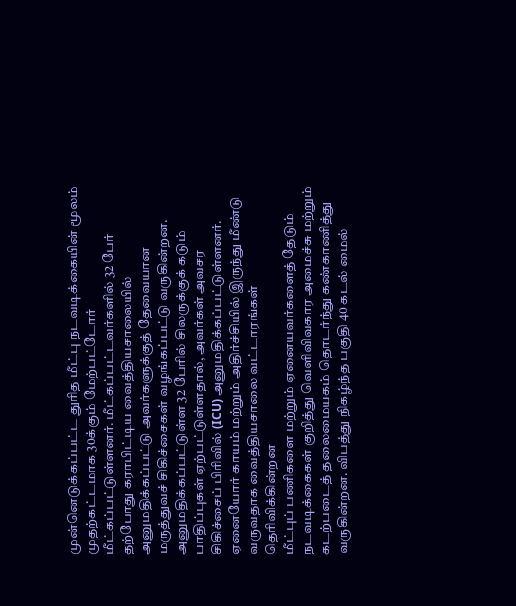முன்னெடுக்கப்பட்ட துரித மீட்பு நடவடிக்கையின் மூலம் முதற்கட்டமாக 30க்கும் மேற்பட்டோர் மீட்கப்பட்டுள்ளனர். மீட்கப்பட்டவர்களில் 32 பேர் தற்போது கராபிட்டிய வைத்தியசாலையில் அனுமதிக்கப்பட்டு அவர்களுக்குத் தேவையான மருத்துவச் சிகிச்சைகள் வழங்கப்பட்டு வருகின்றன. அனுமதிக்கப்பட்டுள்ள 32 பேரில் சிலருக்குக் கடும் பாதிப்புகள் ஏற்பட்டுள்ளதால், அவர்கள் அவசர சிகிச்சைப் பிரிவில் (ICU) அனுமதிக்கப்பட்டுள்ளனர். ஏனையோர் காயம் மற்றும் அதிர்ச்சியில் இருந்து மீண்டு வருவதாக வைத்தியசாலை வட்டாரங்கள் தெரிவிக்கின்றன
மீட்புப் பணிகளை மற்றும் ஏனையவர்களைத் தேடும் நடவடிக்கைகள் குறித்து வெளிவிவகார அமைச்சு மற்றும் கடற்படைத் தலைமையகம் தொடர்ந்து கண்காணித்து வருகின்றன. விபத்து நிகழ்ந்த பகுதி 40 கடல் மைல்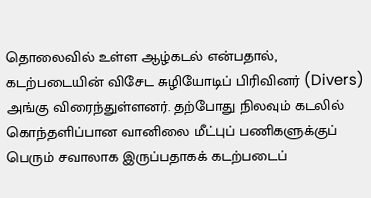தொலைவில் உள்ள ஆழ்கடல் என்பதால், கடற்படையின் விசேட சுழியோடிப் பிரிவினர் (Divers) அங்கு விரைந்துள்ளனர். தற்போது நிலவும் கடலில் கொந்தளிப்பான வானிலை மீட்புப் பணிகளுக்குப் பெரும் சவாலாக இருப்பதாகக் கடற்படைப்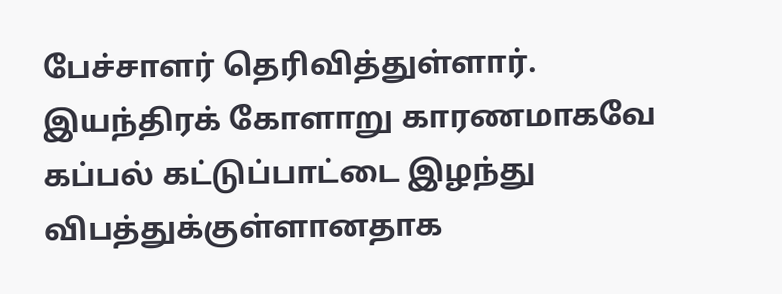பேச்சாளர் தெரிவித்துள்ளார்.
இயந்திரக் கோளாறு காரணமாகவே கப்பல் கட்டுப்பாட்டை இழந்து விபத்துக்குள்ளானதாக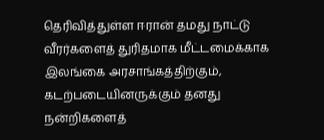தெரிவித்துள்ள ஈரான் தமது நாட்டு வீரர்களைத் துரிதமாக மீட்டமைக்காக இலங்கை அரசாங்கத்திற்கும், கடற்படையினருக்கும் தனது நன்றிகளைத்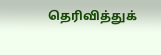தெரிவித்துக்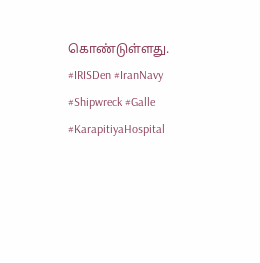கொண்டுள்ளது.
#IRISDen #IranNavy #Shipwreck #Galle #KarapitiyaHospital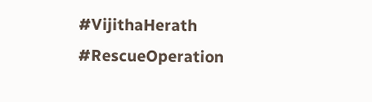#VijithaHerath #RescueOperation